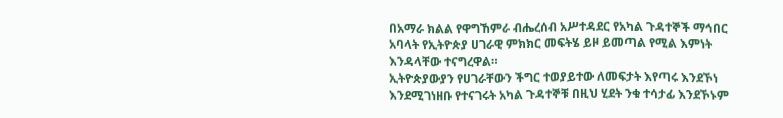በአማራ ክልል የዋግኸምራ ብሔረሰብ አሥተዳደር የአካል ጉዳተኞች ማኅበር አባላት የኢትዮጵያ ሀገራዊ ምክክር መፍትሄ ይዞ ይመጣል የሚል እምነት እንዳላቸው ተናግረዋል።
ኢትዮጵያውያን የሀገራቸውን ችግር ተወያይተው ለመፍታት እየጣሩ እንደኾነ እንደሚገነዘቡ የተናገሩት አካል ጉዳተኞቹ በዚህ ሂደት ንቁ ተሳታፊ እንደኾኑም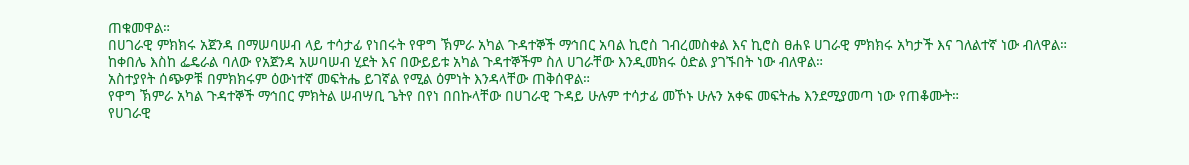ጠቁመዋል።
በሀገራዊ ምክክሩ አጀንዳ በማሠባሠብ ላይ ተሳታፊ የነበሩት የዋግ ኽምራ አካል ጉዳተኞች ማኅበር አባል ኪሮስ ገብረመስቀል እና ኪሮስ ፀሐዩ ሀገራዊ ምክክሩ አካታች እና ገለልተኛ ነው ብለዋል።
ከቀበሌ እስከ ፌዴራል ባለው የአጀንዳ አሠባሠብ ሂደት እና በውይይቱ አካል ጉዳተኞችም ስለ ሀገራቸው እንዲመክሩ ዕድል ያገኙበት ነው ብለዋል።
አስተያየት ሰጭዎቹ በምክክሩም ዕውነተኛ መፍትሔ ይገኛል የሚል ዕምነት እንዳላቸው ጠቅሰዋል።
የዋግ ኽምራ አካል ጉዳተኞች ማኅበር ምክትል ሠብሣቢ ጌትየ በየነ በበኩላቸው በሀገራዊ ጉዳይ ሁሉም ተሳታፊ መኾኑ ሁሉን አቀፍ መፍትሔ እንደሚያመጣ ነው የጠቆሙት።
የሀገራዊ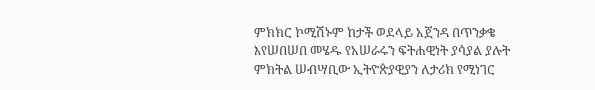ምክክር ኮሚሽኑም ከታች ወደላይ አጀንዳ በጥንቃቄ እየሠበሠበ መሄዱ የአሠራሩን ፍትሐዊነት ያሳያል ያሉት ምክትል ሠብሣቢው ኢትዮጵያዊያን ለታሪክ የሚነገር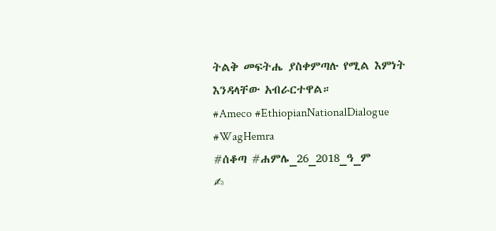ትልቅ መፍትሔ ያስቀምጣሉ የሚል እምነት እንዳላቸው አብራርተዋል።
#Ameco #EthiopianNationalDialogue #WagHemra
#ሰቆጣ #ሐምሌ_26_2018_ዓ_ም
✍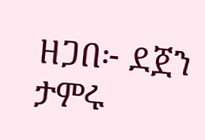ዘጋበ፦ ደጀን ታምሩ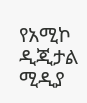የአሚኮ ዲጂታል ሚዲያ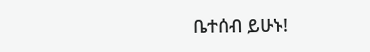ቤተሰብ ይሁኑ!